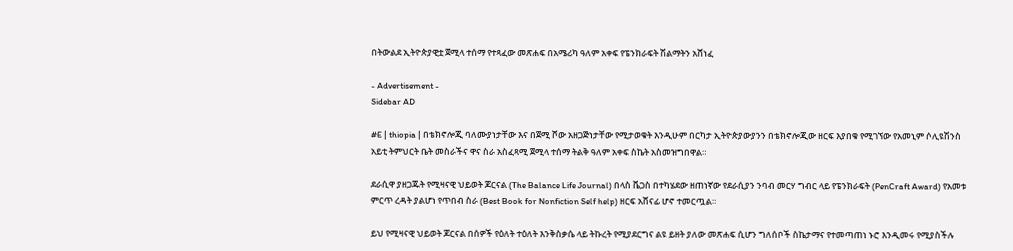በትውልደ ኢትዮጵያዊቷ ጀሚላ ተሰማ የተጻፈው መጽሐፍ በአሜሪካ ዓለም አቀፍ የፔንክራፍት ሽልማትን አሸነፈ

- Advertisement -
Sidebar AD

#E | thiopia | በቴክኖሎጂ ባለሙያነታቸው እና በጀሚ ሾው አዘጋጅነታቸው የሚታወቁት እንዲሁም በርካታ ኢትዮጵያውያንን በቴክኖሎጂው ዘርፍ እያበቁ የሚገኘው የአመኒም ሶሊዩሽንስ አይቲ ትምህርት ቤት መስራችና ዋና ስራ አስፈጻሚ ጀሚላ ተሰማ ትልቅ ዓለም አቀፍ ስኬት አስመዝግበዋል።

ደራሲዋ ያዘጋጁት የሚዛናዊ ህይወት ጆርናል (The Balance Life Journal) በላስ ቬጋስ በተካሄደው ዘጠነኛው የደራሲያን ንባብ መርሃ ግብር ላይ የፔንክራፍት (PenCraft Award) የአመቱ ምርጥ ረዳት ያልሆነ የጥበብ ስራ (Best Book for Nonfiction Self help) ዘርፍ አሸናፊ ሆኖ ተመርጧል።

ይህ የሚዛናዊ ህይወት ጆርናል በሰዎች የዕለት ተዕለት እንቅስቃሴ ላይ ትኩረት የሚያደርግና ልዩ ይዘት ያለው መጽሐፍ ሲሆን ግለሰቦች ስኬታማና የተመጣጠነ ኑሮ እንዲመሩ የሚያስችሉ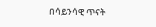በሳይንሳዊ ጥናት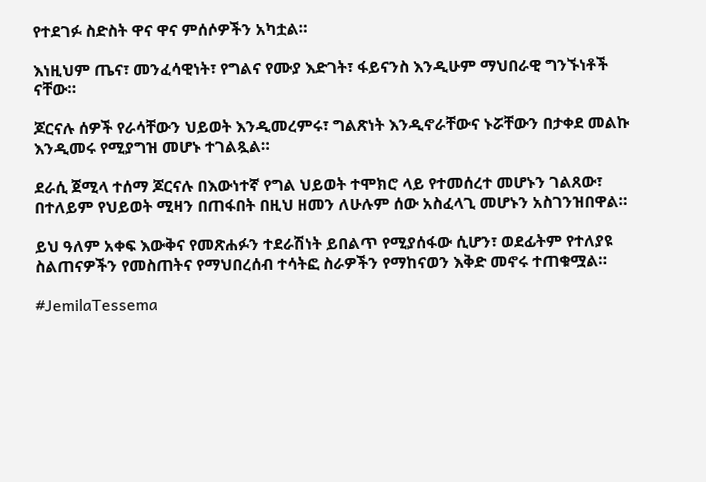የተደገፉ ስድስት ዋና ዋና ምሰሶዎችን አካቷል።

እነዚህም ጤና፣ መንፈሳዊነት፣ የግልና የሙያ እድገት፣ ፋይናንስ እንዲሁም ማህበራዊ ግንኙነቶች ናቸው።

ጆርናሉ ሰዎች የራሳቸውን ህይወት እንዲመረምሩ፣ ግልጽነት እንዲኖራቸውና ኑሯቸውን በታቀደ መልኩ እንዲመሩ የሚያግዝ መሆኑ ተገልጿል።

ደራሲ ጀሚላ ተሰማ ጆርናሉ በእውነተኛ የግል ህይወት ተሞክሮ ላይ የተመሰረተ መሆኑን ገልጸው፣ በተለይም የህይወት ሚዛን በጠፋበት በዚህ ዘመን ለሁሉም ሰው አስፈላጊ መሆኑን አስገንዝበዋል።

ይህ ዓለም አቀፍ እውቅና የመጽሐፉን ተደራሽነት ይበልጥ የሚያሰፋው ሲሆን፣ ወደፊትም የተለያዩ ስልጠናዎችን የመስጠትና የማህበረሰብ ተሳትፎ ስራዎችን የማከናወን እቅድ መኖሩ ተጠቁሟል።

#JemilaTessema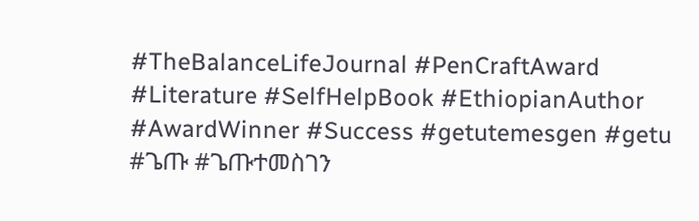#TheBalanceLifeJournal #PenCraftAward #Literature #SelfHelpBook #EthiopianAuthor #AwardWinner #Success #getutemesgen #getu #ጌጡ #ጌጡተመስገን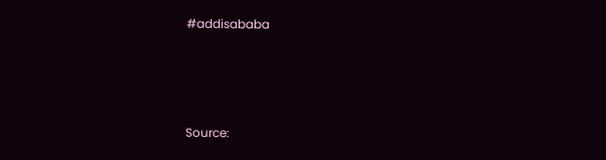#addisababa






Source: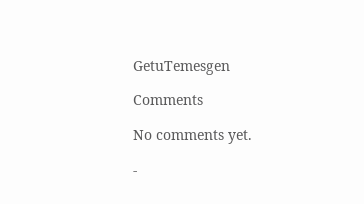GetuTemesgen

Comments

No comments yet.

-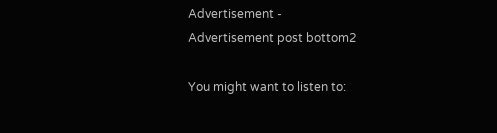Advertisement -
Advertisement post bottom2

You might want to listen to: